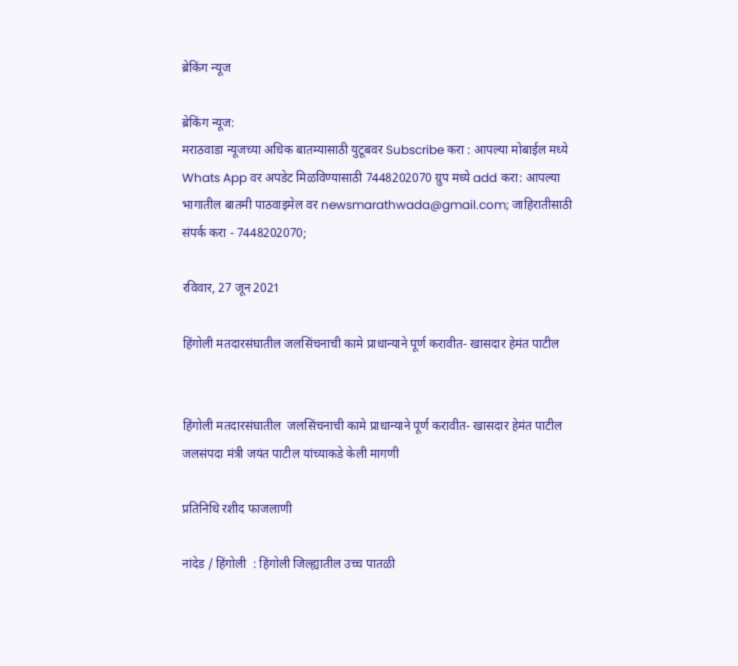ब्रेकिंग न्यूज

ब्रेकिंग न्यूज:
मराठवाडा न्यूजच्या अधिक बातम्यासाठी युटूबवर Subscribe करा : आपल्या मोबाईल मध्ये Whats App वर अपडेट मिळविण्यासाठी 7448202070 ग्रुप मध्ये add करा: आपल्या भागातील बातमी पाठवाइमेल वर newsmarathwada@gmail.com; जाहिरातीसाठी संपर्क करा - 7448202070;

रविवार, 27 जून 2021

हिंगोली मतदारसंघातील जलसिंचनाची कामे प्राधान्याने पूर्ण करावीत- खासदार हेमंत पाटील


हिंगोली मतदारसंघातील  जलसिंचनाची कामे प्राधान्याने पूर्ण करावीत- खासदार हेमंत पाटील
जलसंपदा मंत्री जयंत पाटील यांच्याकडे केली मागणी

प्रतिनिधि रशीद फाजलाणी

नांदेड / हिंगोली  : हिंगोली जिल्ह्यातील उच्च पातळी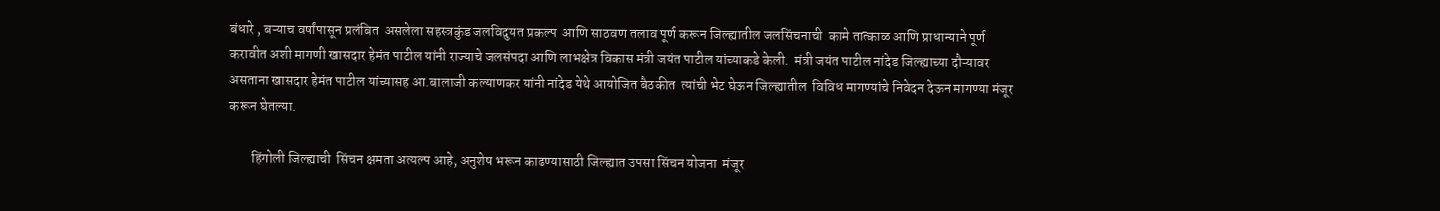बंधारे , बऱ्याच वर्षांपासून प्रलंबित  असलेला सहस्त्रकुंड जलविदुयत प्रकल्प  आणि साठवण तलाव पूर्ण करून जिल्ह्यातील जलसिंचनाची  कामे तात्काळ आणि प्राधान्याने पूर्ण करावीत अशी मागणी खासदार हेमंत पाटील यांनी राज्याचे जलसंपदा आणि लाभक्षेत्र विकास मंत्री जयंत पाटील यांच्याकडे केली.  मंत्री जयंत पाटील नांदेड जिल्ह्याच्या दौऱ्यावर असताना खासदार हेमंत पाटील यांच्यासह आ.बालाजी कल्याणकर यांनी नांदेड येथे आयोजित बैठकीत  त्यांची भेट घेऊन जिल्ह्यातील  विविध मागण्यांचे निवेदन देऊन मागण्या मंजूर करून घेतल्या.

        हिंगोली जिल्ह्याची  सिंचन क्षमता अत्यल्प आहे, अनुशेष भरून काढण्यासाठी जिल्ह्यात उपसा सिंचन योजना  मंजूर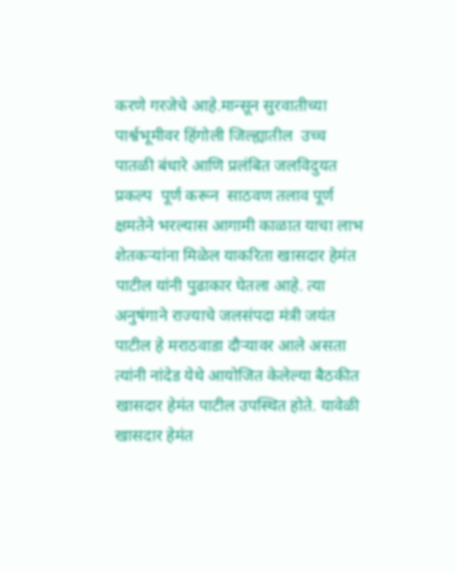करणे गरजेचे आहे.मान्सून सुरवातीच्या पार्श्वभूमीवर हिंगोली जिल्ह्यातील  उच्च पातळी बंधारे आणि प्रलंबित जलविदुयत प्रकल्प  पूर्ण करून  साठवण तलाव पूर्ण क्षमतेने भरल्यास आगामी काळात याचा लाभ शेतकऱ्यांना मिळेल याकरिता खासदार हेमंत पाटील यांनी पुढाकार घेतला आहे. त्या अनुषंगाने राज्याचे जलसंपदा मंत्री जयंत पाटील हे मराठवाडा दौऱ्यावर आले असता त्यांनी नांदेड येथे आयोजित केलेल्या बैठकीत खासदार हेमंत पाटील उपस्थित होते. यावेळी खासदार हेमंत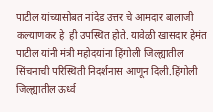पाटील यांच्यासोबत नांदेड उत्तर चे आमदार बालाजी कल्याणकर हे  ही उपस्थित होते. यावेळी खासदार हेमंत पाटील यांनी मंत्री महोदयांना हिंगोली जिल्ह्यातील सिंचनाची परिस्थिती निदर्शनास आणून दिली.हिंगोली जिल्ह्यातील ऊर्ध्व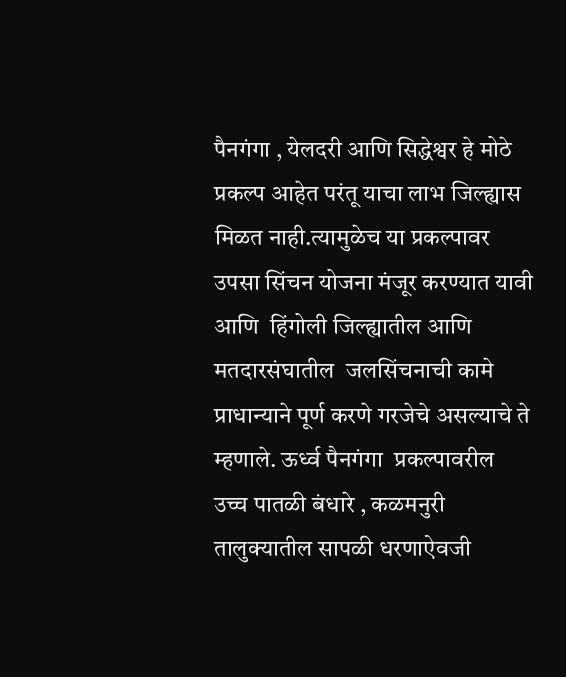पैनगंगा , येलदरी आणि सिद्धेश्वर हे मोठे प्रकल्प आहेत परंतू याचा लाभ जिल्ह्यास मिळत नाही.त्यामुळेच या प्रकल्पावर उपसा सिंचन योजना मंजूर करण्यात यावी आणि  हिंगोली जिल्ह्यातील आणि मतदारसंघातील  जलसिंचनाची कामे प्राधान्याने पूर्ण करणे गरजेचे असल्याचे ते म्हणाले. ऊर्ध्व पैनगंगा  प्रकल्पावरील उच्च पातळी बंधारे , कळमनुरी तालुक्यातील सापळी धरणाऐवजी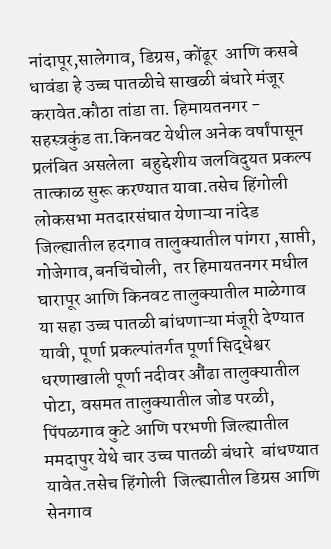नांदापूर,सालेगाव, डिग्रस, कोंढूर  आणि कसबे धावंडा हे उच्च पातळीचे साखळी बंधारे मंजूर करावेत.कौठा तांडा ता. हिमायतनगर - सहस्त्रकुंड ता.किनवट येथील अनेक वर्षांपासून प्रलंबित असलेला  बहुद्देशीय जलविदुयत प्रकल्प तात्काळ सुरू करण्यात यावा.तसेच हिंगोली लोकसभा मतदारसंघात येणाऱ्या नांदेड जिल्ह्यातील हदगाव तालुक्यातील पांगरा ,साप्ती, गोजेगाव,बनचिंचोली,  तर हिमायतनगर मधील घारापूर आणि किनवट तालुक्यातील माळेगाव या सहा उच्च पातळी बांधणाऱ्या मंजूरी देण्यात यावी, पूर्णा प्रकल्पांतर्गत पूर्णा सिद्धेश्वर धरणाखाली पूर्णा नदीवर औंढा तालुक्यातील पोटा, वसमत तालुक्यातील जोड परळी,  पिंपळगाव कुटे आणि परभणी जिल्ह्यातील ममदापुर येथे चार उच्च पातळी बंधारे  बांधण्यात यावेत.तसेच हिंगोली  जिल्ह्यातील डिग्रस आणि सेनगाव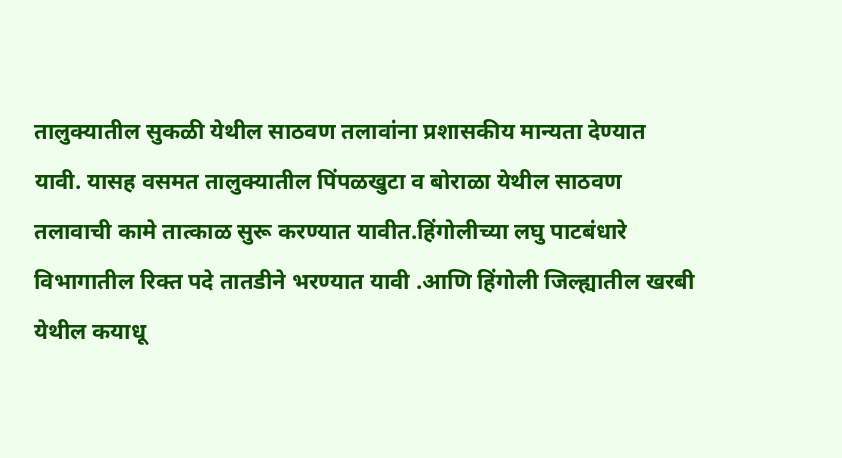तालुक्यातील सुकळी येथील साठवण तलावांना प्रशासकीय मान्यता देण्यात यावी. यासह वसमत तालुक्यातील पिंपळखुटा व बोराळा येथील साठवण तलावाची कामे तात्काळ सुरू करण्यात यावीत.हिंगोलीच्या लघु पाटबंधारे विभागातील रिक्त पदे तातडीने भरण्यात यावी .आणि हिंगोली जिल्ह्यातील खरबी येथील कयाधू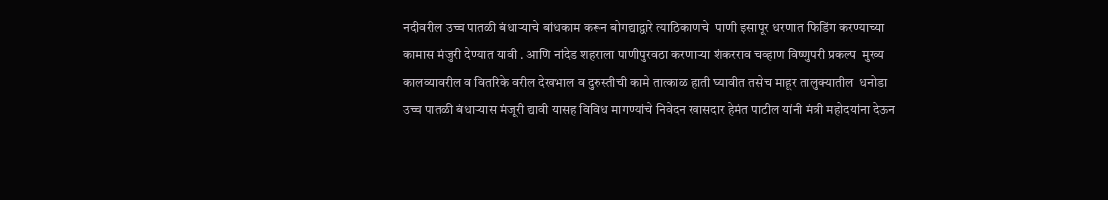नदीवरील उच्च पातळी बंधाऱ्याचे बांधकाम करून बोगद्याद्वारे त्याठिकाणचे  पाणी इसापूर धरणात फिडिंग करण्याच्या कामास मंजुरी देण्यात यावी . आणि नांदेड शहराला पाणीपुरवठा करणाऱ्या शंकरराव चव्हाण विष्णुपरी प्रकल्प  मुख्य  कालव्यावरील व वितरिके वरील देखभाल व दुरुस्तीची कामे तात्काळ हाती घ्यावीत तसेच माहूर तालुक्यातील  धनोडा उच्च पातळी बंधाऱ्यास मंजूरी द्यावी यासह विविध मागण्यांचे निवेदन खासदार हेमंत पाटील यांनी मंत्री महोदयांना देऊन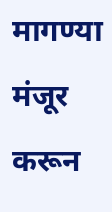मागण्या मंजूर करून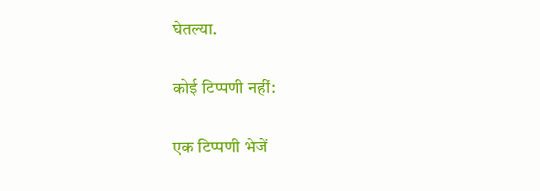घेतल्या.

कोई टिप्पणी नहीं:

एक टिप्पणी भेजें